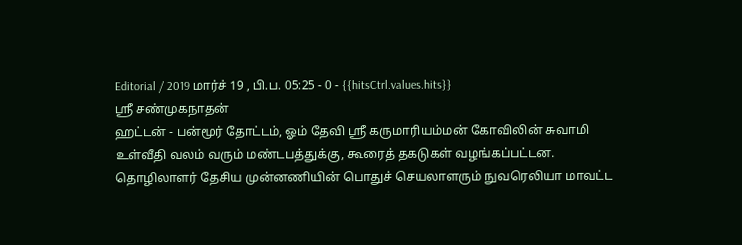Editorial / 2019 மார்ச் 19 , பி.ப. 05:25 - 0 - {{hitsCtrl.values.hits}}
ஸ்ரீ சண்முகநாதன்
ஹட்டன் - பன்மூர் தோட்டம், ஓம் தேவி ஸ்ரீ கருமாரியம்மன் கோவிலின் சுவாமி உள்வீதி வலம் வரும் மண்டபத்துக்கு, கூரைத் தகடுகள் வழங்கப்பட்டன.
தொழிலாளர் தேசிய முன்னணியின் பொதுச் செயலாளரும் நுவரெலியா மாவட்ட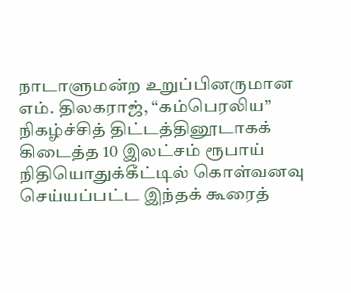நாடாளுமன்ற உறுப்பினருமான எம். திலகராஜ், “கம்பெரலிய” நிகழ்ச்சித் திட்டத்தினூடாகக் கிடைத்த 10 இலட்சம் ரூபாய் நிதியொதுக்கீட்டில் கொள்வனவு செய்யப்பட்ட இந்தக் கூரைத்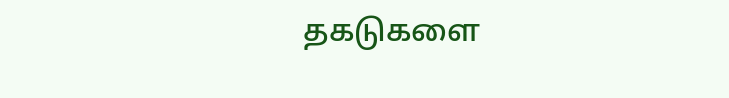தகடுகளை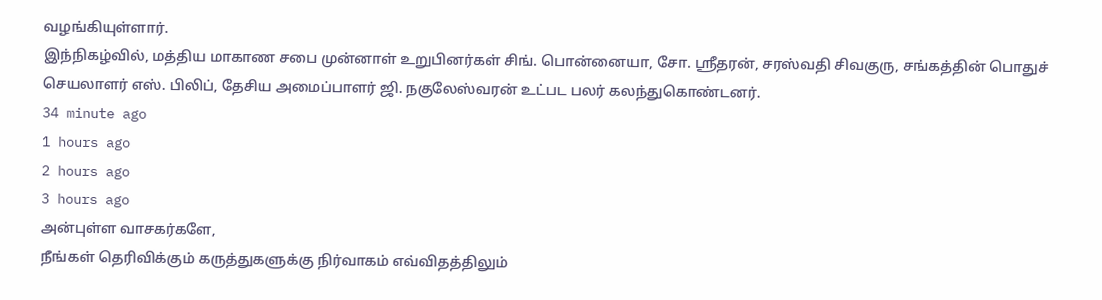வழங்கியுள்ளார்.
இந்நிகழ்வில், மத்திய மாகாண சபை முன்னாள் உறுபினர்கள் சிங். பொன்னையா, சோ. ஸ்ரீதரன், சரஸ்வதி சிவகுரு, சங்கத்தின் பொதுச் செயலாளர் எஸ். பிலிப், தேசிய அமைப்பாளர் ஜி. நகுலேஸ்வரன் உட்பட பலர் கலந்துகொண்டனர்.
34 minute ago
1 hours ago
2 hours ago
3 hours ago
அன்புள்ள வாசகர்களே,
நீங்கள் தெரிவிக்கும் கருத்துகளுக்கு நிர்வாகம் எவ்விதத்திலும்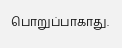பொறுப்பாகாது.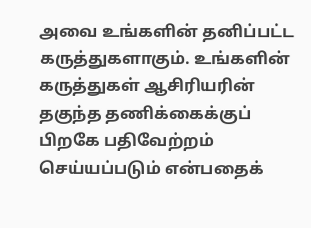அவை உங்களின் தனிப்பட்ட கருத்துகளாகும். உங்களின் கருத்துகள் ஆசிரியரின் தகுந்த தணிக்கைக்குப் பிறகே பதிவேற்றம் செய்யப்படும் என்பதைக்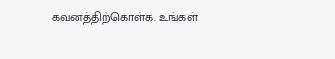கவனத்திற்கொள்க. உங்கள்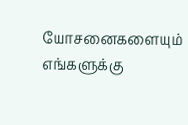யோசனைகளையும் எங்களுக்கு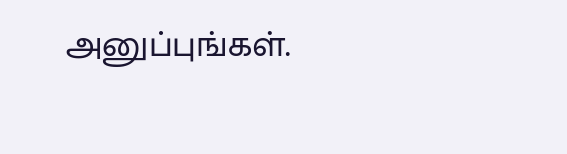அனுப்புங்கள்.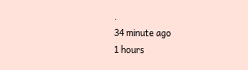.
34 minute ago
1 hours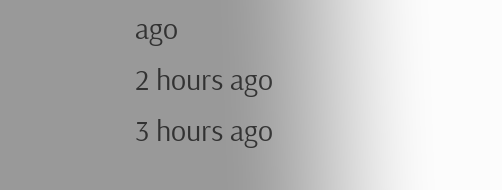ago
2 hours ago
3 hours ago